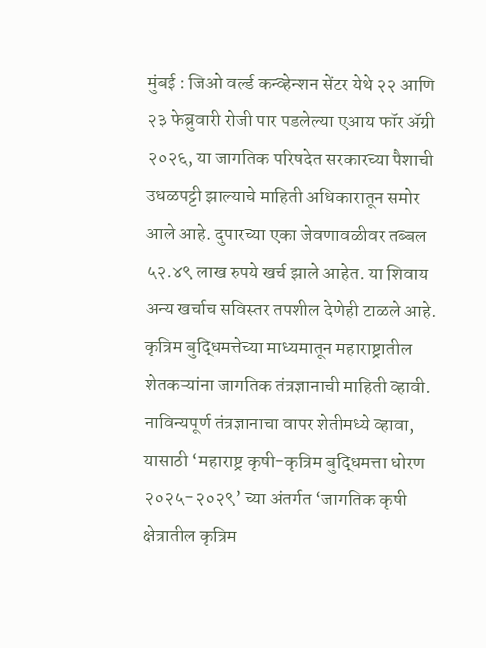मुंबई : जिओ वर्ल्ड कन्व्हेन्शन सेंटर येथे २२ आणि २३ फेब्रुवारी रोजी पार पडलेल्या एआय फॉर ॲग्री २०२६, या जागतिक परिषदेत सरकारच्या पैशाची उधळपट्टी झाल्याचे माहिती अधिकारातून समोर आले आहे. दुपारच्या एका जेवणावळीवर तब्बल ५२.४९ लाख रुपये खर्च झाले आहेत. या शिवाय अन्य खर्चाच सविस्तर तपशील देणेही टाळले आहे.
कृत्रिम बुद्धिमत्तेच्या माध्यमातून महाराष्ट्रातील शेतकऱ्यांना जागतिक तंत्रज्ञानाची माहिती व्हावी. नाविन्यपूर्ण तंत्रज्ञानाचा वापर शेतीमध्ये व्हावा, यासाठी ‘महाराष्ट्र कृषी-कृत्रिम बुद्धिमत्ता धोरण २०२५-२०२९’ च्या अंतर्गत ‘जागतिक कृषी क्षेत्रातील कृत्रिम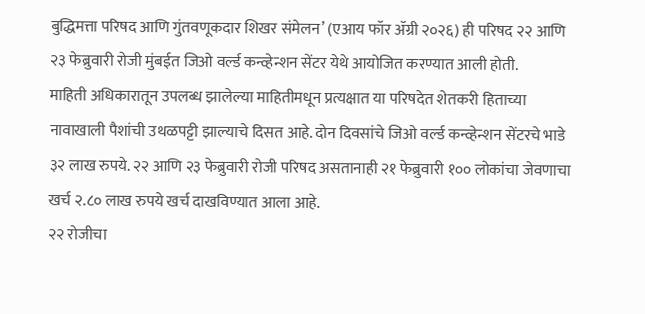बुद्धिमत्ता परिषद आणि गुंतवणूकदार शिखर संमेलन’ (एआय फॉर ॲग्री २०२६) ही परिषद २२ आणि २३ फेब्रुवारी रोजी मुंबईत जिओ वर्ल्ड कन्व्हेन्शन सेंटर येथे आयोजित करण्यात आली होती.
माहिती अधिकारातून उपलब्ध झालेल्या माहितीमधून प्रत्यक्षात या परिषदेत शेतकरी हिताच्या नावाखाली पैशांची उथळपट्टी झाल्याचे दिसत आहे. दोन दिवसांचे जिओ वर्ल्ड कन्व्हेन्शन सेंटरचे भाडे ३२ लाख रुपये. २२ आणि २३ फेब्रुवारी रोजी परिषद असतानाही २१ फेब्रुवारी १०० लोकांचा जेवणाचा खर्च २.८० लाख रुपये खर्च दाखविण्यात आला आहे.
२२ रोजीचा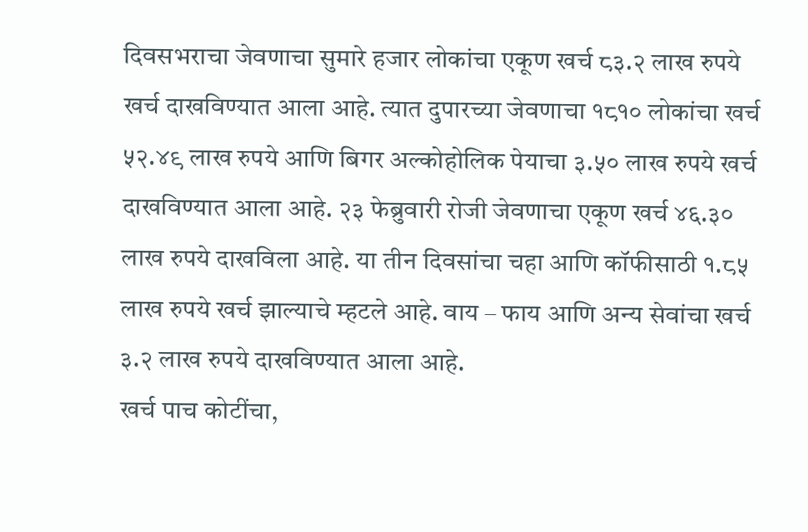दिवसभराचा जेवणाचा सुमारे हजार लोकांचा एकूण खर्च ८३.२ लाख रुपये खर्च दाखविण्यात आला आहे. त्यात दुपारच्या जेवणाचा १८१० लोकांचा खर्च ५२.४९ लाख रुपये आणि बिगर अल्कोहोलिक पेयाचा ३.५० लाख रुपये खर्च दाखविण्यात आला आहे. २३ फेब्रुवारी रोजी जेवणाचा एकूण खर्च ४६.३० लाख रुपये दाखविला आहे. या तीन दिवसांचा चहा आणि कॉफीसाठी १.८५ लाख रुपये खर्च झाल्याचे म्हटले आहे. वाय – फाय आणि अन्य सेवांचा खर्च ३.२ लाख रुपये दाखविण्यात आला आहे.
खर्च पाच कोटींचा,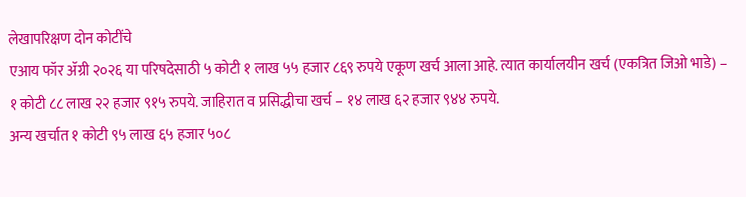लेखापरिक्षण दोन कोटींचे
एआय फॉर ॲग्री २०२६ या परिषदेसाठी ५ कोटी १ लाख ५५ हजार ८६९ रुपये एकूण खर्च आला आहे. त्यात कार्यालयीन खर्च (एकत्रित जिओ भाडे) – १ कोटी ८८ लाख २२ हजार ९१५ रुपये. जाहिरात व प्रसिद्धीचा खर्च – १४ लाख ६२ हजार ९४४ रुपये.
अन्य खर्चात १ कोटी ९५ लाख ६५ हजार ५०८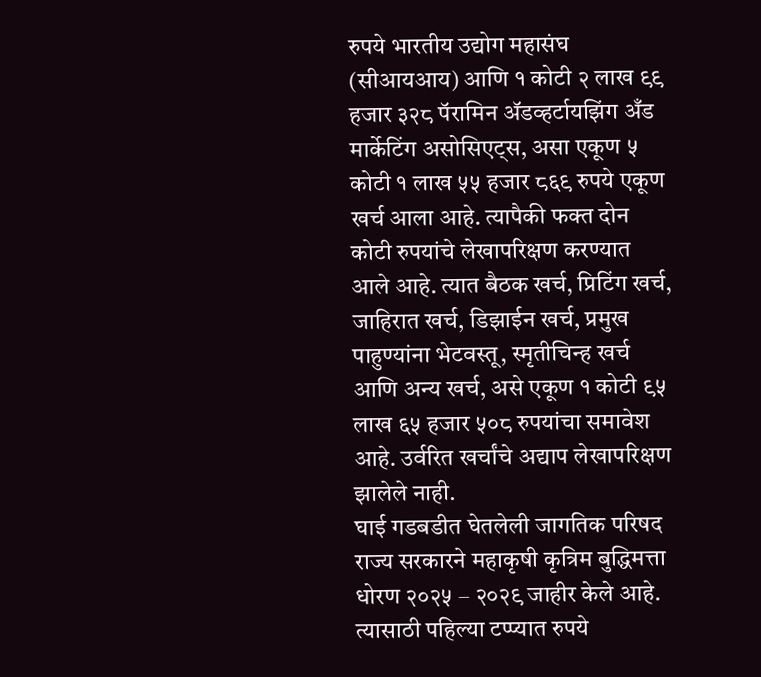रुपये भारतीय उद्योग महासंघ (सीआयआय) आणि १ कोटी २ लाख ९९ हजार ३२८ पॅरामिन ॲडव्हर्टायझिंग अँड मार्केटिंग असोसिएट्स, असा एकूण ५ कोटी १ लाख ५५ हजार ८६९ रुपये एकूण खर्च आला आहे. त्यापैकी फक्त दोन कोटी रुपयांचे लेखापरिक्षण करण्यात आले आहे. त्यात बैठक खर्च, प्रिटिंग खर्च, जाहिरात खर्च, डिझाईन खर्च, प्रमुख पाहुण्यांना भेटवस्तू, स्मृतीचिन्ह खर्च आणि अन्य खर्च, असे एकूण १ कोटी ९५ लाख ६५ हजार ५०८ रुपयांचा समावेश आहे. उर्वरित खर्चांचे अद्याप लेखापरिक्षण झालेले नाही.
घाई गडबडीत घेतलेली जागतिक परिषद
राज्य सरकारने महाकृषी कृत्रिम बुद्धिमत्ता धोरण २०२५ – २०२९ जाहीर केले आहे. त्यासाठी पहिल्या टप्प्यात रुपये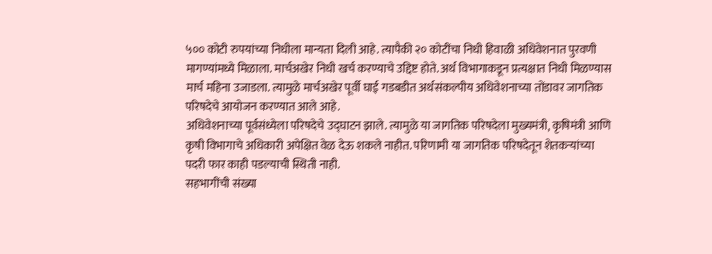५०० कोटी रुपयांच्या निधीला मान्यता दिली आहे. त्यापैकी २० कोटींचा निधी हिवाळी अधिवेशनात पुरवणी मागण्यांमध्ये मिळाला. मार्चअखेर निधी खर्च करण्याचे उद्दिष्ट होते. अर्थ विभागाकडून प्रत्यक्षात निधी मिळण्यास मार्च महिना उजाडला. त्यामुळे मार्चअखेर पूर्वी घाई गडबडीत अर्थसंकल्पीय अधिवेशनाच्या तोंडावर जागतिक परिषदेचे आयोजन करण्यात आले आहे.
अधिवेशनाच्या पूर्वसंध्येला परिषदेचे उद्घाटन झाले. त्यामुळे या जागतिक परिषदेला मुख्यमंत्री, कृषिमंत्री आणि कृषी विभागाचे अधिकारी अपेक्षित वेळ देऊ शकले नाहीत. परिणामी या जागतिक परिषदेतून शेतकऱ्यांच्या पदरी फार काही पडल्याची स्थिती नाही.
सहभागींची संख्या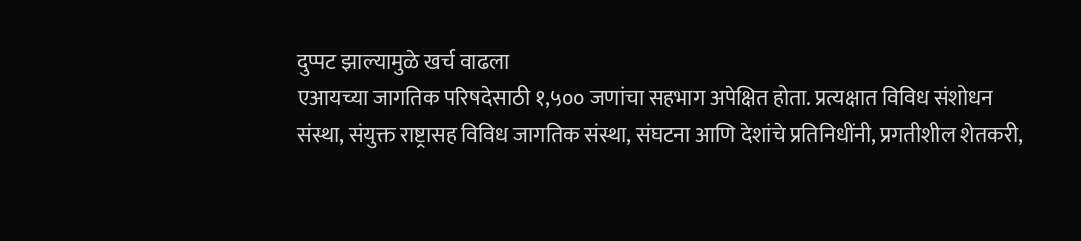दुप्पट झाल्यामुळे खर्च वाढला
एआयच्या जागतिक परिषदेसाठी १,५०० जणांचा सहभाग अपेक्षित होता. प्रत्यक्षात विविध संशोधन संस्था, संयुक्त राष्ट्रासह विविध जागतिक संस्था, संघटना आणि देशांचे प्रतिनिधींनी, प्रगतीशील शेतकरी,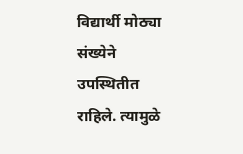विद्यार्थी मोठ्या संख्येने उपस्थितीत राहिले. त्यामुळे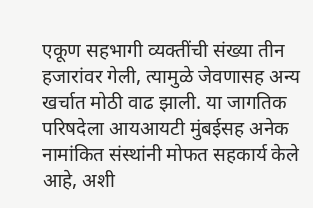एकूण सहभागी व्यक्तींची संख्या तीन हजारांवर गेली, त्यामुळे जेवणासह अन्य खर्चात मोठी वाढ झाली. या जागतिक परिषदेला आयआयटी मुंबईसह अनेक नामांकित संस्थांनी मोफत सहकार्य केले आहे, अशी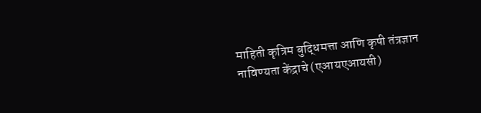माहिती कृत्रिम बुद्धिमत्ता आणि कृषी तंत्रज्ञान नाविण्यता केंद्राचे (एआयएआयसी)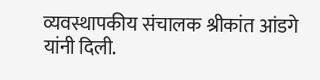व्यवस्थापकीय संचालक श्रीकांत आंडगे यांनी दिली.